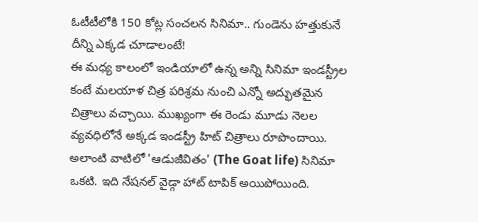ఓటీటీలోకి 150 కోట్ల సంచలన సినిమా.. గుండెను హత్తుకునే దీన్ని ఎక్కడ చూడాలంటే!
ఈ మధ్య కాలంలో ఇండియాలో ఉన్న అన్ని సినిమా ఇండస్ట్రీల కంటే మలయాళ చిత్ర పరిశ్రమ నుంచి ఎన్నో అద్భుతమైన చిత్రాలు వచ్చాయి. ముఖ్యంగా ఈ రెండు మూడు నెలల వ్యవధిలోనే అక్కడ ఇండస్ట్రీ హిట్ చిత్రాలు రూపొందాయి. అలాంటి వాటిలో 'ఆడుజీవితం' (The Goat life) సినిమా ఒకటి. ఇది నేషనల్ వైడ్గా హాట్ టాపిక్ అయిపోయింది.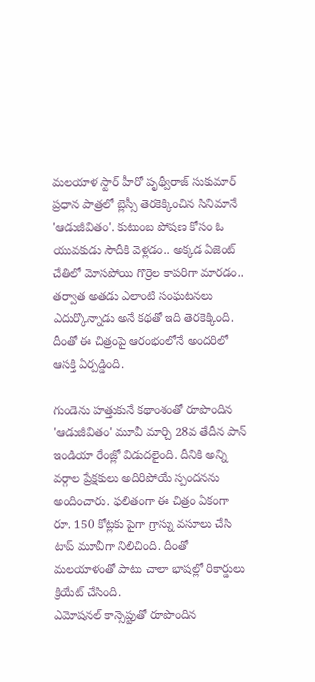మలయాళ స్టార్ హీరో పృథ్వీరాజ్ సుకుమార్ ప్రధాన పాత్రలో బ్లెస్సీ తెరకెక్కించిన సినిమానే 'ఆడుజీవితం'. కుటుంబ పోషణ కోసం ఓ యువకుడు సౌదీకి వెళ్లడం.. అక్కడ ఏజెంట్ చేతిలో మోసపోయి గొర్రెల కాపరిగా మారడం.. తర్వాత అతడు ఎలాంటి సంఘటనలు ఎదుర్కొన్నాడు అనే కథతో ఇది తెరకెక్కింది. దీంతో ఈ చిత్రంపై ఆరంభంలోనే అందరిలో ఆసక్తి ఏర్పడ్డింది.

గుండెను హత్తుకునే కథాంశంతో రూపొందిన 'ఆడుజీవితం' మూవీ మార్చి 28వ తేదీన పాన్ ఇండియా రేంజ్లో విడుదలైంది. దీనికి అన్ని వర్గాల ప్రేక్షకులు అదిరిపోయే స్పందనను అందించారు. ఫలితంగా ఈ చిత్రం ఏకంగా రూ. 150 కోట్లకు పైగా గ్రాస్ను వసూలు చేసి టాప్ మూవీగా నిలిచింది. దీంతో మలయాళంతో పాటు చాలా భాషల్లో రికార్డులు క్రియేట్ చేసింది.
ఎమోషనల్ కాన్సెప్టుతో రూపొందిన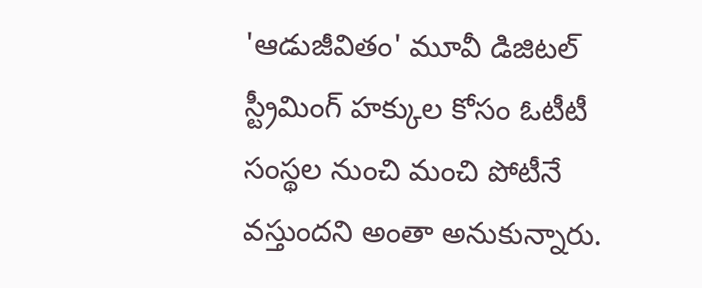'ఆడుజీవితం' మూవీ డిజిటల్ స్ట్రీమింగ్ హక్కుల కోసం ఓటీటీ సంస్థల నుంచి మంచి పోటీనే వస్తుందని అంతా అనుకున్నారు.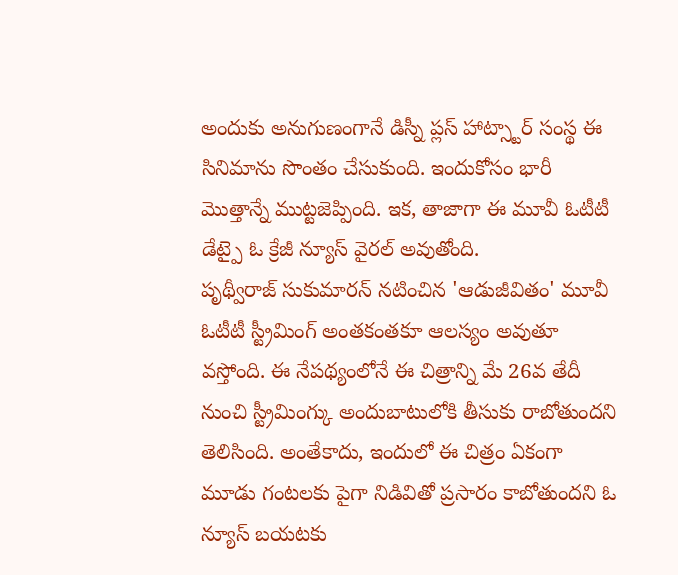అందుకు అనుగుణంగానే డిస్నీ ప్లస్ హాట్స్టార్ సంస్థ ఈ సినిమాను సొంతం చేసుకుంది. ఇందుకోసం భారీ మొత్తాన్నే ముట్టజెప్పింది. ఇక, తాజాగా ఈ మూవీ ఓటీటీ డేట్పై ఓ క్రేజీ న్యూస్ వైరల్ అవుతోంది.
పృథ్వీరాజ్ సుకుమారన్ నటించిన 'ఆడుజీవితం' మూవీ ఓటీటీ స్ట్రీమింగ్ అంతకంతకూ ఆలస్యం అవుతూ వస్తోంది. ఈ నేపథ్యంలోనే ఈ చిత్రాన్ని మే 26వ తేదీ నుంచి స్ట్రీమింగ్కు అందుబాటులోకి తీసుకు రాబోతుందని తెలిసింది. అంతేకాదు, ఇందులో ఈ చిత్రం ఏకంగా మూడు గంటలకు పైగా నిడివితో ప్రసారం కాబోతుందని ఓ న్యూస్ బయటకు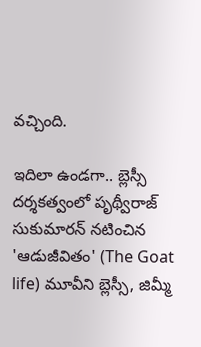వచ్చింది.

ఇదిలా ఉండగా.. బ్లెస్సీ దర్శకత్వంలో పృథ్వీరాజ్ సుకుమారన్ నటించిన 'ఆడుజీవితం' (The Goat life) మూవీని బ్లెస్సీ, జిమ్మీ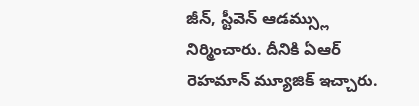జీన్, స్టీవెన్ ఆడమ్స్లు నిర్మించారు. దీనికి ఏఆర్ రెహమాన్ మ్యూజిక్ ఇచ్చారు.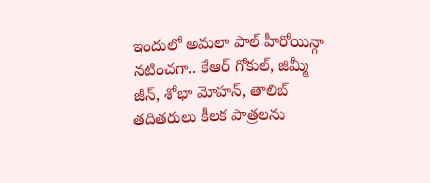ఇందులో అమలా పాల్ హీరోయిన్గా నటించగా.. కేఆర్ గోకుల్, జిమ్మీ జీన్, శోభా మోహన్, తాలిబ్ తదితరులు కీలక పాత్రలను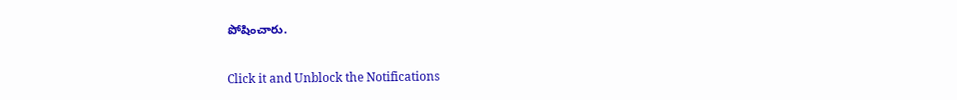పోషించారు.


Click it and Unblock the Notifications